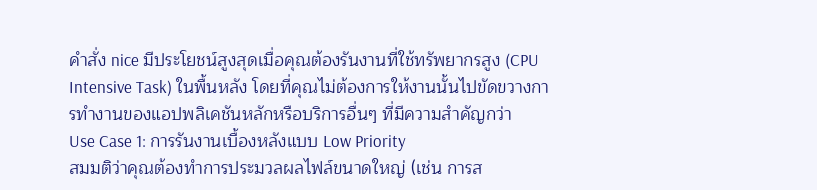คำสั่ง nice มีประโยชน์สูงสุดเมื่อคุณต้องรันงานที่ใช้ทรัพยากรสูง (CPU Intensive Task) ในพื้นหลัง โดยที่คุณไม่ต้องการให้งานนั้นไปขัดขวางการทำงานของแอปพลิเคชันหลักหรือบริการอื่นๆ ที่มีความสำคัญกว่า
Use Case 1: การรันงานเบื้องหลังแบบ Low Priority
สมมติว่าคุณต้องทำการประมวลผลไฟล์ขนาดใหญ่ (เช่น การส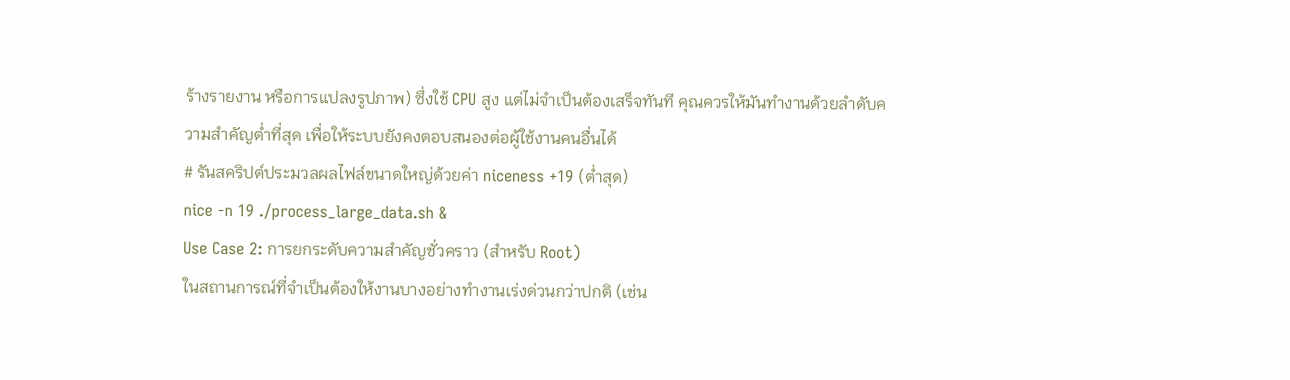ร้างรายงาน หรือการแปลงรูปภาพ) ซึ่งใช้ CPU สูง แต่ไม่จำเป็นต้องเสร็จทันที คุณควรให้มันทำงานด้วยลำดับความสำคัญต่ำที่สุด เพื่อให้ระบบยังคงตอบสนองต่อผู้ใช้งานคนอื่นได้
# รันสคริปต์ประมวลผลไฟล์ขนาดใหญ่ด้วยค่า niceness +19 (ต่ำสุด)
nice -n 19 ./process_large_data.sh &
Use Case 2: การยกระดับความสำคัญชั่วคราว (สำหรับ Root)
ในสถานการณ์ที่จำเป็นต้องให้งานบางอย่างทำงานเร่งด่วนกว่าปกติ (เช่น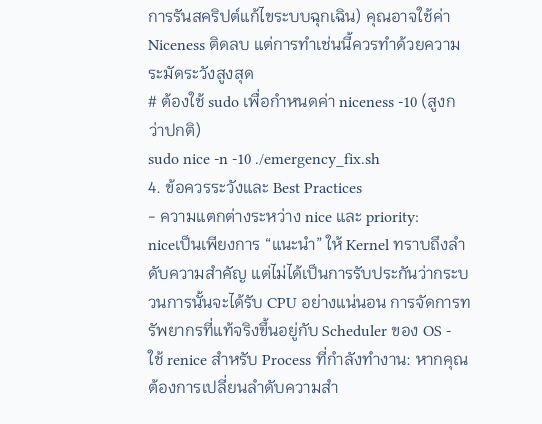การรันสคริปต์แก้ไขระบบฉุกเฉิน) คุณอาจใช้ค่า Niceness ติดลบ แต่การทำเช่นนี้ควรทำด้วยความระมัดระวังสูงสุด
# ต้องใช้ sudo เพื่อกำหนดค่า niceness -10 (สูงกว่าปกติ)
sudo nice -n -10 ./emergency_fix.sh
4. ข้อควรระวังและ Best Practices
- ความแตกต่างระหว่าง nice และ priority:
niceเป็นเพียงการ “แนะนำ” ให้ Kernel ทราบถึงลำดับความสำคัญ แต่ไม่ได้เป็นการรับประกันว่ากระบวนการนั้นจะได้รับ CPU อย่างแน่นอน การจัดการทรัพยากรที่แท้จริงขึ้นอยู่กับ Scheduler ของ OS - ใช้ renice สำหรับ Process ที่กำลังทำงาน: หากคุณต้องการเปลี่ยนลำดับความสำ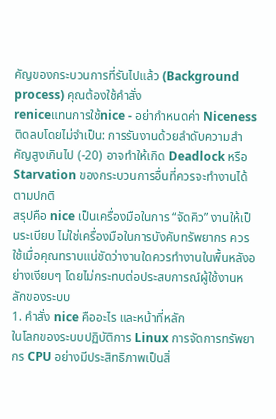คัญของกระบวนการที่รันไปแล้ว (Background process) คุณต้องใช้คำสั่ง
reniceแทนการใช้nice - อย่ากำหนดค่า Niceness ติดลบโดยไม่จำเป็น: การรันงานด้วยลำดับความสำคัญสูงเกินไป (-20) อาจทำให้เกิด Deadlock หรือ Starvation ของกระบวนการอื่นที่ควรจะทำงานได้ตามปกติ
สรุปคือ nice เป็นเครื่องมือในการ “จัดคิว” งานให้เป็นระเบียบ ไม่ใช่เครื่องมือในการบังคับทรัพยากร ควรใช้เมื่อคุณทราบแน่ชัดว่างานใดควรทำงานในพื้นหลังอย่างเงียบๆ โดยไม่กระทบต่อประสบการณ์ผู้ใช้งานหลักของระบบ
1. คำสั่ง nice คืออะไร และหน้าที่หลัก
ในโลกของระบบปฏิบัติการ Linux การจัดการทรัพยากร CPU อย่างมีประสิทธิภาพเป็นสิ่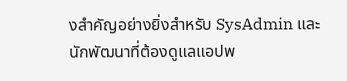งสำคัญอย่างยิ่งสำหรับ SysAdmin และนักพัฒนาที่ต้องดูแลแอปพ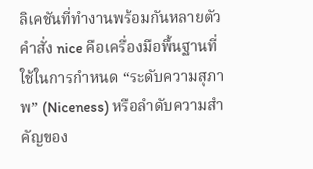ลิเคชันที่ทำงานพร้อมกันหลายตัว คำสั่ง nice คือเครื่องมือพื้นฐานที่ใช้ในการกำหนด “ระดับความสุภาพ” (Niceness) หรือลำดับความสำคัญของ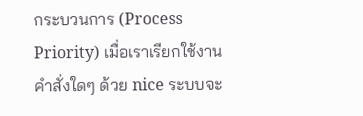กระบวนการ (Process Priority) เมื่อเราเรียกใช้งานคำสั่งใดๆ ด้วย nice ระบบจะ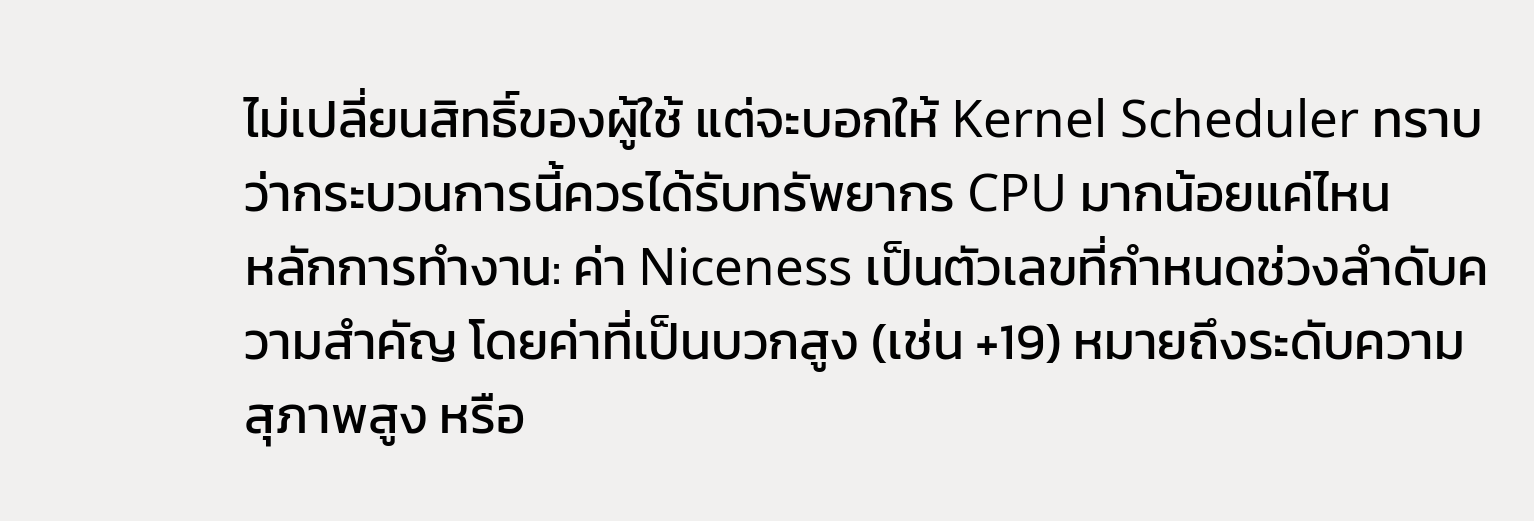ไม่เปลี่ยนสิทธิ์ของผู้ใช้ แต่จะบอกให้ Kernel Scheduler ทราบว่ากระบวนการนี้ควรได้รับทรัพยากร CPU มากน้อยแค่ไหน
หลักการทำงาน: ค่า Niceness เป็นตัวเลขที่กำหนดช่วงลำดับความสำคัญ โดยค่าที่เป็นบวกสูง (เช่น +19) หมายถึงระดับความสุภาพสูง หรือ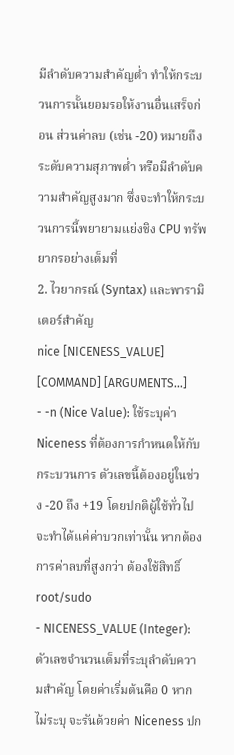มีลำดับความสำคัญต่ำ ทำให้กระบวนการนั้นยอมรอให้งานอื่นเสร็จก่อน ส่วนค่าลบ (เช่น -20) หมายถึงระดับความสุภาพต่ำ หรือมีลำดับความสำคัญสูงมาก ซึ่งจะทำให้กระบวนการนี้พยายามแย่งชิง CPU ทรัพยากรอย่างเต็มที่
2. ไวยากรณ์ (Syntax) และพารามิเตอร์สำคัญ
nice [NICENESS_VALUE] [COMMAND] [ARGUMENTS...]
- -n (Nice Value): ใช้ระบุค่า Niceness ที่ต้องการกำหนดให้กับกระบวนการ ตัวเลขนี้ต้องอยู่ในช่วง -20 ถึง +19 โดยปกติผู้ใช้ทั่วไปจะทำได้แค่ค่าบวกเท่านั้น หากต้องการค่าลบที่สูงกว่า ต้องใช้สิทธิ์ root/sudo
- NICENESS_VALUE (Integer): ตัวเลขจำนวนเต็มที่ระบุลำดับความสำคัญ โดยค่าเริ่มต้นคือ 0 หากไม่ระบุ จะรันด้วยค่า Niceness ปก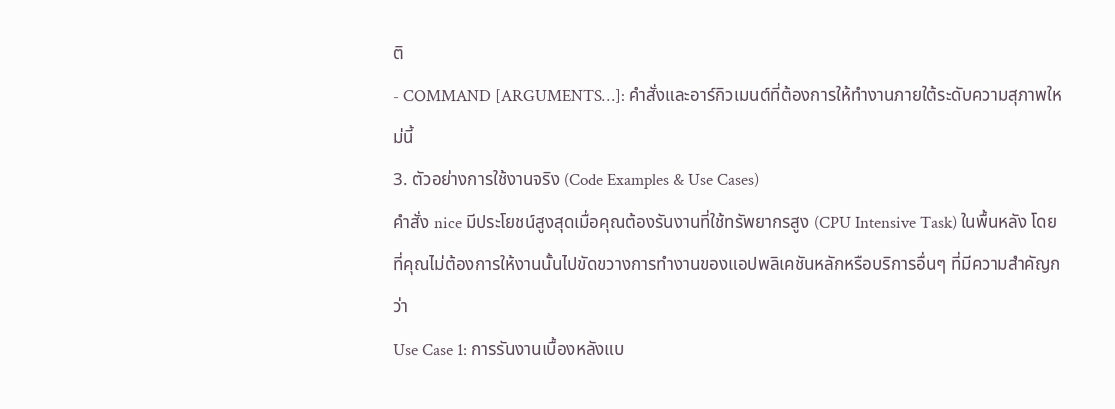ติ
- COMMAND [ARGUMENTS…]: คำสั่งและอาร์กิวเมนต์ที่ต้องการให้ทำงานภายใต้ระดับความสุภาพใหม่นี้
3. ตัวอย่างการใช้งานจริง (Code Examples & Use Cases)
คำสั่ง nice มีประโยชน์สูงสุดเมื่อคุณต้องรันงานที่ใช้ทรัพยากรสูง (CPU Intensive Task) ในพื้นหลัง โดยที่คุณไม่ต้องการให้งานนั้นไปขัดขวางการทำงานของแอปพลิเคชันหลักหรือบริการอื่นๆ ที่มีความสำคัญกว่า
Use Case 1: การรันงานเบื้องหลังแบ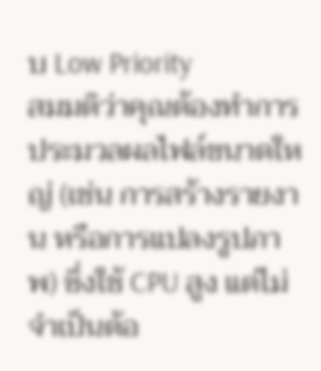บ Low Priority
สมมติว่าคุณต้องทำการประมวลผลไฟล์ขนาดใหญ่ (เช่น การสร้างรายงาน หรือการแปลงรูปภาพ) ซึ่งใช้ CPU สูง แต่ไม่จำเป็นต้อ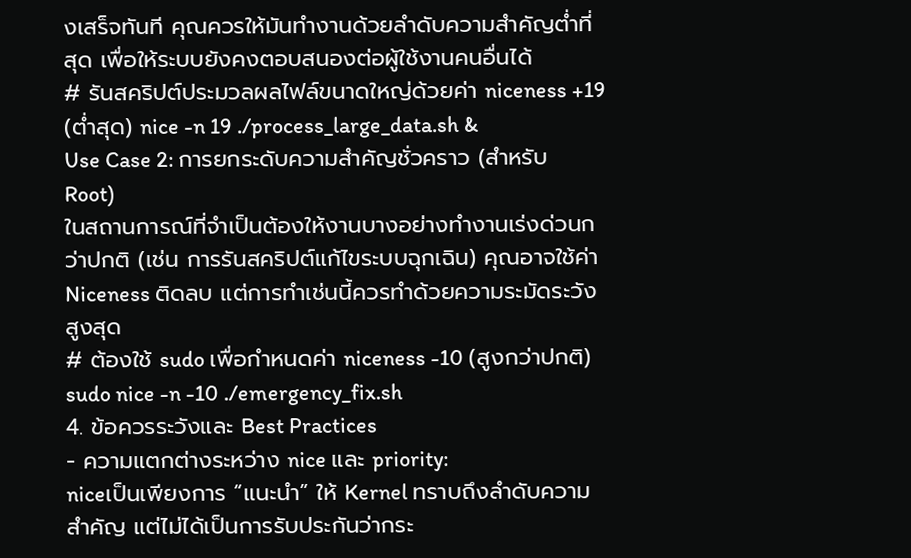งเสร็จทันที คุณควรให้มันทำงานด้วยลำดับความสำคัญต่ำที่สุด เพื่อให้ระบบยังคงตอบสนองต่อผู้ใช้งานคนอื่นได้
# รันสคริปต์ประมวลผลไฟล์ขนาดใหญ่ด้วยค่า niceness +19 (ต่ำสุด) nice -n 19 ./process_large_data.sh &
Use Case 2: การยกระดับความสำคัญชั่วคราว (สำหรับ Root)
ในสถานการณ์ที่จำเป็นต้องให้งานบางอย่างทำงานเร่งด่วนกว่าปกติ (เช่น การรันสคริปต์แก้ไขระบบฉุกเฉิน) คุณอาจใช้ค่า Niceness ติดลบ แต่การทำเช่นนี้ควรทำด้วยความระมัดระวังสูงสุด
# ต้องใช้ sudo เพื่อกำหนดค่า niceness -10 (สูงกว่าปกติ) sudo nice -n -10 ./emergency_fix.sh
4. ข้อควรระวังและ Best Practices
- ความแตกต่างระหว่าง nice และ priority:
niceเป็นเพียงการ “แนะนำ” ให้ Kernel ทราบถึงลำดับความสำคัญ แต่ไม่ได้เป็นการรับประกันว่ากระ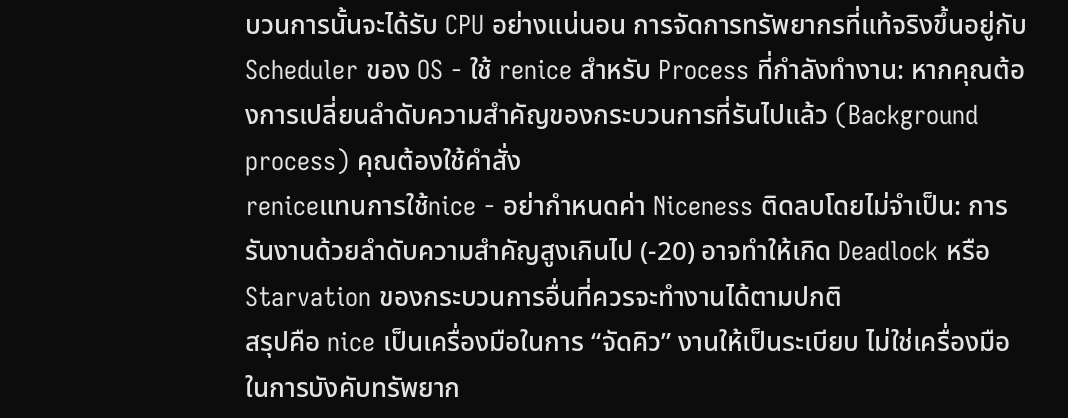บวนการนั้นจะได้รับ CPU อย่างแน่นอน การจัดการทรัพยากรที่แท้จริงขึ้นอยู่กับ Scheduler ของ OS - ใช้ renice สำหรับ Process ที่กำลังทำงาน: หากคุณต้องการเปลี่ยนลำดับความสำคัญของกระบวนการที่รันไปแล้ว (Background process) คุณต้องใช้คำสั่ง
reniceแทนการใช้nice - อย่ากำหนดค่า Niceness ติดลบโดยไม่จำเป็น: การรันงานด้วยลำดับความสำคัญสูงเกินไป (-20) อาจทำให้เกิด Deadlock หรือ Starvation ของกระบวนการอื่นที่ควรจะทำงานได้ตามปกติ
สรุปคือ nice เป็นเครื่องมือในการ “จัดคิว” งานให้เป็นระเบียบ ไม่ใช่เครื่องมือในการบังคับทรัพยาก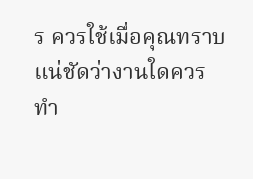ร ควรใช้เมื่อคุณทราบแน่ชัดว่างานใดควรทำ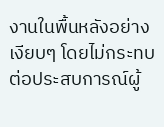งานในพื้นหลังอย่างเงียบๆ โดยไม่กระทบต่อประสบการณ์ผู้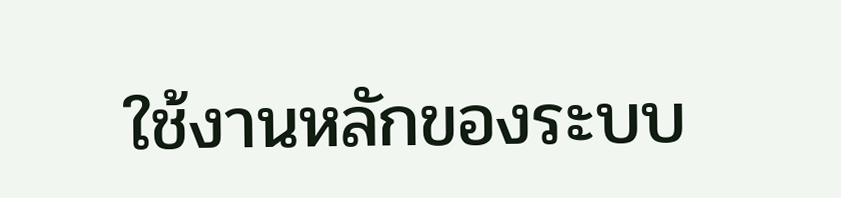ใช้งานหลักของระบบ